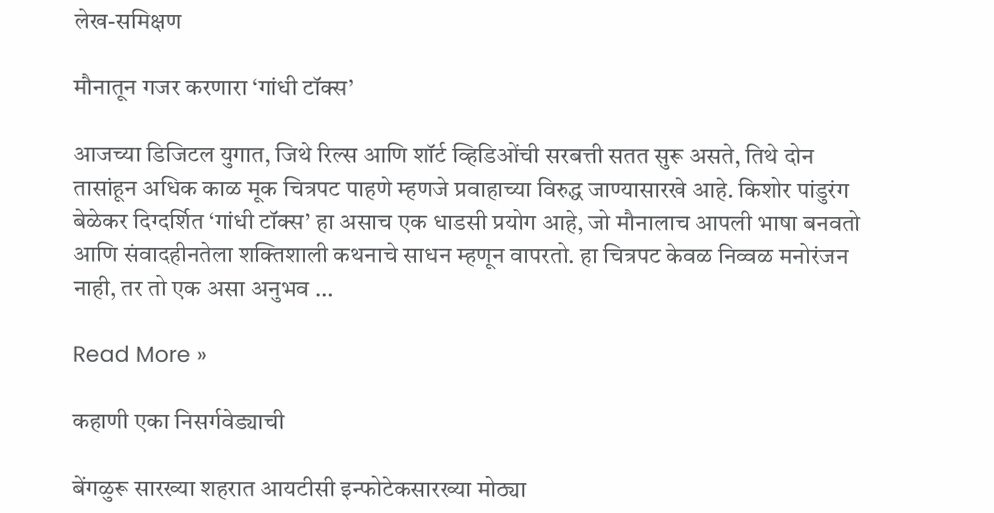लेख-समिक्षण

मौनातून गजर करणारा ‌‘गांधी टॉक्स‌’

आजच्या डिजिटल युगात, जिथे रिल्स आणि शॉर्ट व्हिडिओंची सरबत्ती सतत सुरू असते, तिथे दोन तासांहून अधिक काळ मूक चित्रपट पाहणे म्हणजे प्रवाहाच्या विरुद्ध जाण्यासारखे आहे. किशोर पांडुरंग बेळेकर दिग्दर्शित ‌‘गांधी टॉक्स‌’ हा असाच एक धाडसी प्रयोग आहे, जो मौनालाच आपली भाषा बनवतो आणि संवादहीनतेला शक्तिशाली कथनाचे साधन म्हणून वापरतो. हा चित्रपट केवळ निव्वळ मनोरंजन नाही, तर तो एक असा अनुभव …

Read More »

कहाणी एका निसर्गवेड्याची

बेंगळुरू सारख्या शहरात आयटीसी इन्फोटेकसारख्या मोठ्या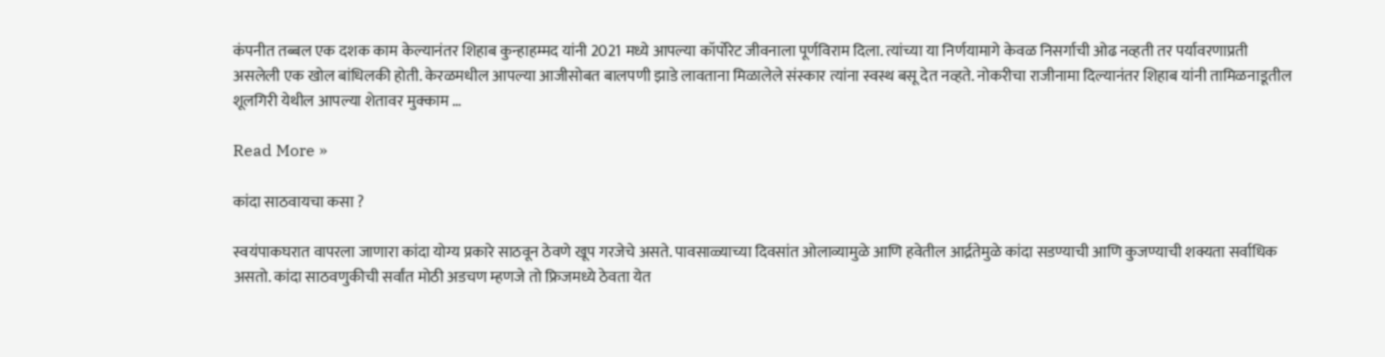कंपनीत तब्बल एक दशक काम केल्यानंतर शिहाब कुन्हाहम्मद यांनी 2021 मध्ये आपल्या कॉर्पोरेट जीवनाला पूर्णविराम दिला. त्यांच्या या निर्णयामागे केवळ निसर्गाची ओढ नव्हती तर पर्यावरणाप्रती असलेली एक खोल बांधिलकी होती. केरळमधील आपल्या आजीसोबत बालपणी झाडे लावताना मिळालेले संस्कार त्यांना स्वस्थ बसू देत नव्हते. नोकरीचा राजीनामा दिल्यानंतर शिहाब यांनी तामिळनाडूतील शूलगिरी येथील आपल्या शेतावर मुक्काम …

Read More »

कांदा साठवायचा कसा ?

स्वयंपाकघरात वापरला जाणारा कांदा योग्य प्रकारे साठवून ठेवणे खूप गरजेचे असते. पावसाळ्याच्या दिवसांत ओलाव्यामुळे आणि हवेतील आर्द्रतेमुळे कांदा सडण्याची आणि कुजण्याची शक्यता सर्वाधिक असतो. कांदा साठवणुकीची सर्वांत मोठी अडचण म्हणजे तो फ्रिजमध्ये ठेवता येत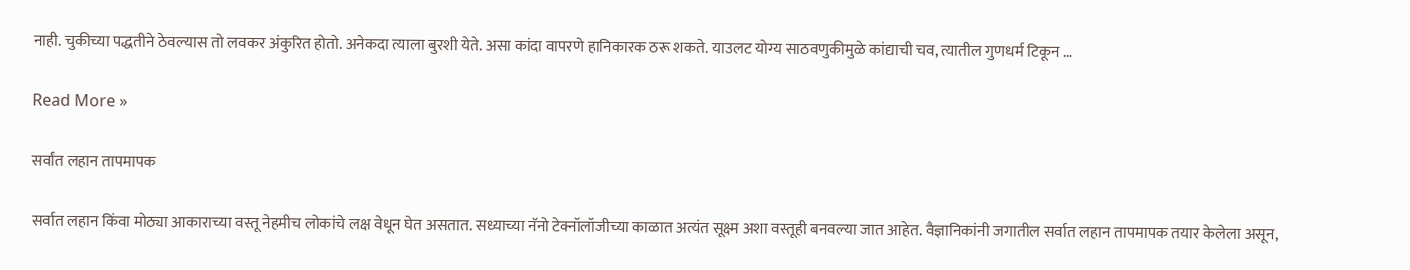नाही. चुकीच्या पद्धतीने ठेवल्यास तो लवकर अंकुरित होतो. अनेकदा त्याला बुरशी येते. असा कांदा वापरणे हानिकारक ठरू शकते. याउलट योग्य साठवणुकीमुळे कांद्याची चव, त्यातील गुणधर्म टिकून …

Read More »

सर्वांत लहान तापमापक

सर्वात लहान किंवा मोठ्या आकाराच्या वस्तू नेहमीच लोकांचे लक्ष वेधून घेत असतात. सध्याच्या नॅनो टेक्नॉलॉजीच्या काळात अत्यंत सूक्ष्म अशा वस्तूही बनवल्या जात आहेत. वैज्ञानिकांनी जगातील सर्वात लहान तापमापक तयार केलेला असून,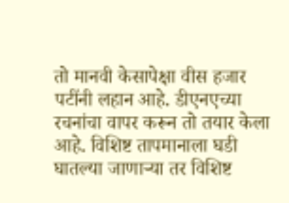तो मानवी केसापेक्षा वीस हजार पटींनी लहान आहे. डीएनएच्या रचनांचा वापर करून तो तयार केला आहे. विशिष्ट तापमानाला घडी घातल्या जाणाऱ्या तर विशिष्ट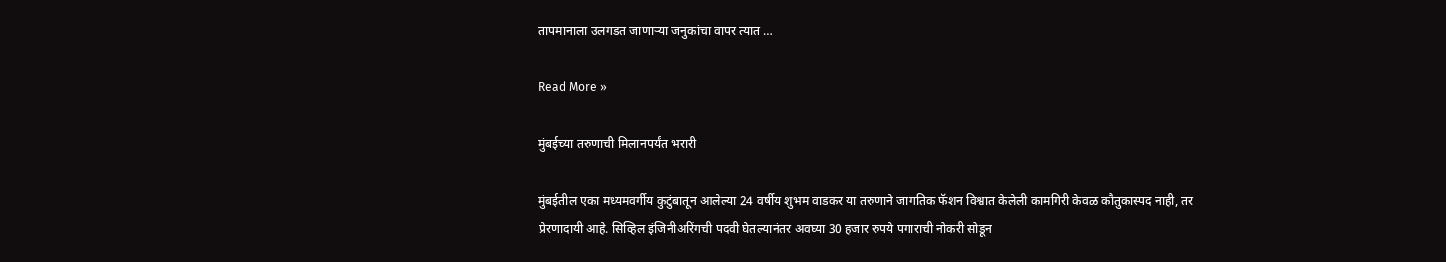तापमानाला उलगडत जाणाऱ्या जनुकांचा वापर त्यात …

Read More »

मुंबईच्या तरुणाची मिलानपर्यंत भरारी

मुंबईतील एका मध्यमवर्गीय कुटुंबातून आलेल्या 24 वर्षीय शुभम वाडकर या तरुणाने जागतिक फॅशन विश्वात केलेली कामगिरी केवळ कौतुकास्पद नाही, तर प्रेरणादायी आहे. सिव्हिल इंजिनीअरिंगची पदवी घेतल्यानंतर अवघ्या 30 हजार रुपये पगाराची नोकरी सोडून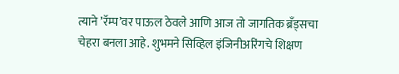त्याने ‌’रॅम्प‌’वर पाऊल ठेवले आणि आज तो जागतिक ब्रँड्सचा चेहरा बनला आहे. शुभमने सिव्हिल इंजिनीअरिंगचे शिक्षण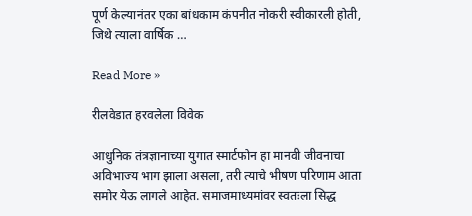पूर्ण केल्यानंतर एका बांधकाम कंपनीत नोकरी स्वीकारली होती, जिथे त्याला वार्षिक …

Read More »

रीलवेडात हरवलेला विवेक

आधुनिक तंत्रज्ञानाच्या युगात स्मार्टफोन हा मानवी जीवनाचा अविभाज्य भाग झाला असला, तरी त्याचे भीषण परिणाम आता समोर येऊ लागले आहेत. समाजमाध्यमांवर स्वतःला सिद्ध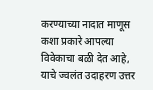करण्याच्या नादात माणूस कशा प्रकारे आपल्या विवेकाचा बळी देत आहे, याचे ज्वलंत उदाहरण उत्तर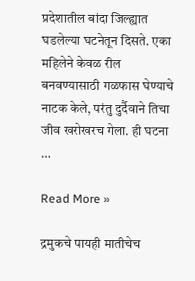प्रदेशातील बांदा जिल्ह्यात घडलेल्या घटनेतून दिसते. एका महिलेने केवळ रील बनवण्यासाठी गळफास घेण्याचे नाटक केले, परंतु दुर्दैवाने तिचा जीव खरोखरच गेला. ही घटना …

Read More »

द्रमुकचे पायही मातीचेच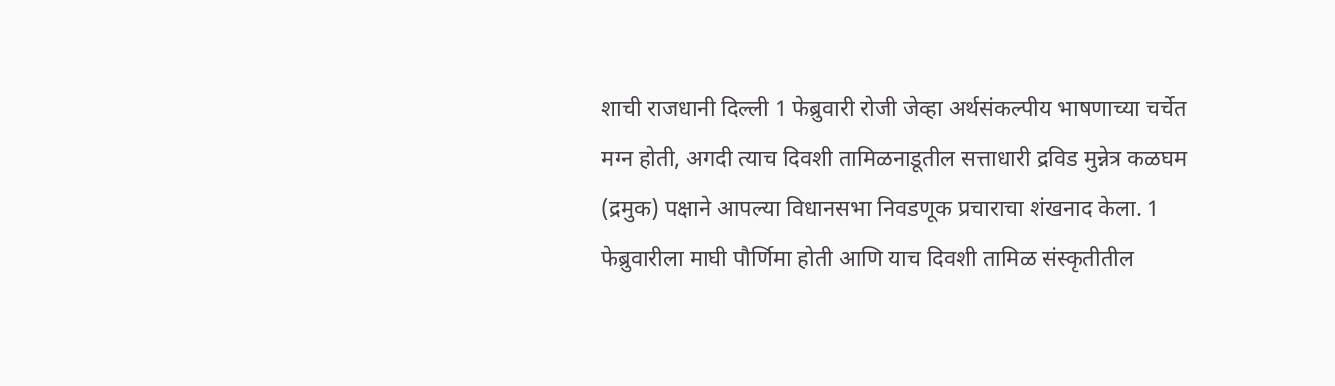शाची राजधानी दिल्ली 1 फेब्रुवारी रोजी जेव्हा अर्थसंकल्पीय भाषणाच्या चर्चेत मग्न होती, अगदी त्याच दिवशी तामिळनाडूतील सत्ताधारी द्रविड मुन्नेत्र कळघम (द्रमुक) पक्षाने आपल्या विधानसभा निवडणूक प्रचाराचा शंखनाद केला. 1 फेब्रुवारीला माघी पौर्णिमा होती आणि याच दिवशी तामिळ संस्कृतीतील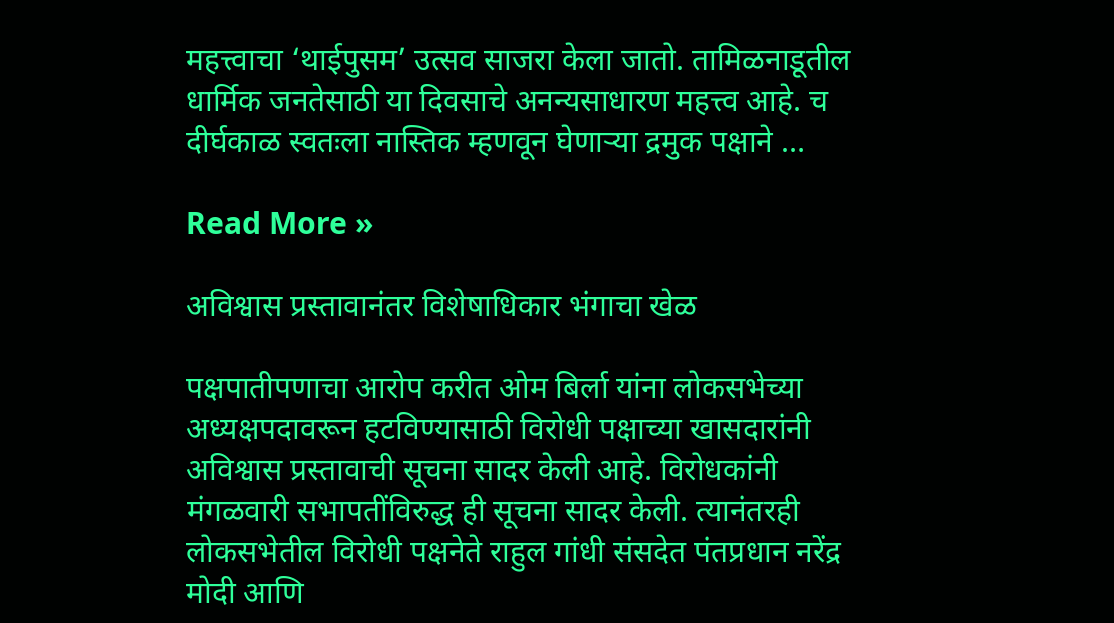महत्त्वाचा ‌‘थाईपुसम‌’ उत्सव साजरा केला जातो. तामिळनाडूतील धार्मिक जनतेसाठी या दिवसाचे अनन्यसाधारण महत्त्व आहे. च दीर्घकाळ स्वतःला नास्तिक म्हणवून घेणाऱ्या द्रमुक पक्षाने …

Read More »

अविश्वास प्रस्तावानंतर विशेषाधिकार भंगाचा खेळ

पक्षपातीपणाचा आरोप करीत ओम बिर्ला यांना लोकसभेच्या अध्यक्षपदावरून हटविण्यासाठी विरोधी पक्षाच्या खासदारांनी अविश्वास प्रस्तावाची सूचना सादर केली आहे. विरोधकांनी मंगळवारी सभापतींविरुद्ध ही सूचना सादर केली. त्यानंतरही लोकसभेतील विरोधी पक्षनेते राहुल गांधी संसदेत पंतप्रधान नरेंद्र मोदी आणि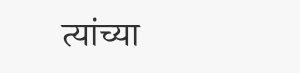त्यांच्या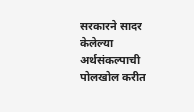सरकारने सादर केलेल्या अर्थसंकल्पाची पोलखोल करीत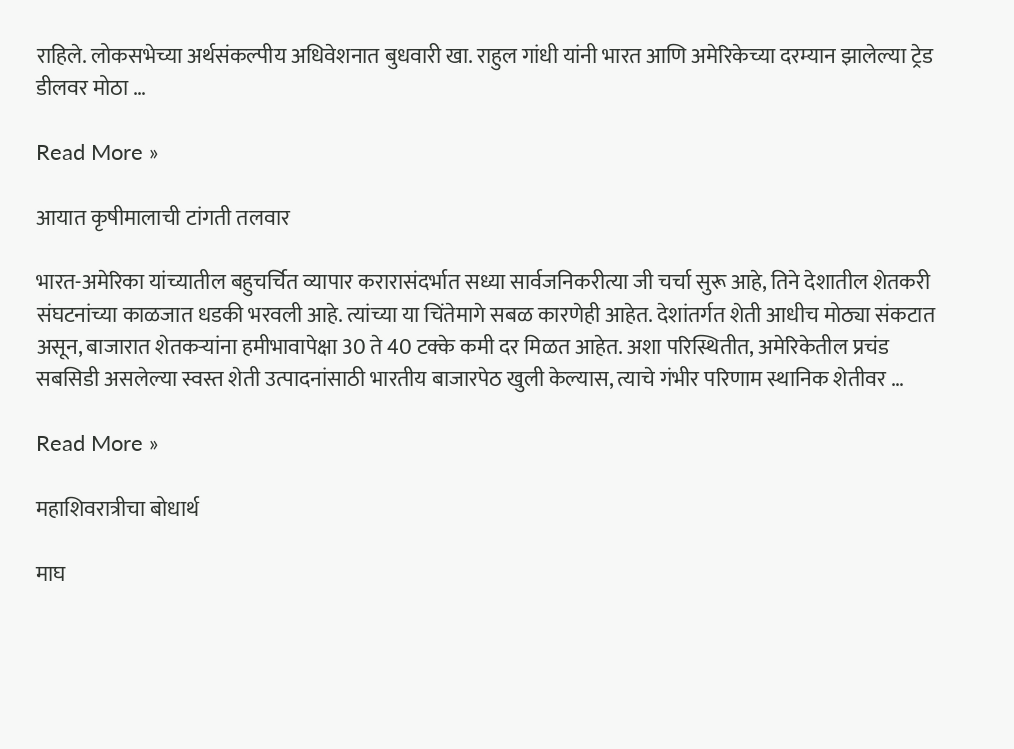राहिले. लोकसभेच्या अर्थसंकल्पीय अधिवेशनात बुधवारी खा. राहुल गांधी यांनी भारत आणि अमेरिकेच्या दरम्यान झालेल्या ट्रेड डीलवर मोठा …

Read More »

आयात कृषीमालाची टांगती तलवार

भारत-अमेरिका यांच्यातील बहुचर्चित व्यापार करारासंदर्भात सध्या सार्वजनिकरीत्या जी चर्चा सुरू आहे, तिने देशातील शेतकरी संघटनांच्या काळजात धडकी भरवली आहे. त्यांच्या या चिंतेमागे सबळ कारणेही आहेत. देशांतर्गत शेती आधीच मोठ्या संकटात असून, बाजारात शेतकऱ्यांना हमीभावापेक्षा 30 ते 40 टक्के कमी दर मिळत आहेत. अशा परिस्थितीत, अमेरिकेतील प्रचंड सबसिडी असलेल्या स्वस्त शेती उत्पादनांसाठी भारतीय बाजारपेठ खुली केल्यास, त्याचे गंभीर परिणाम स्थानिक शेतीवर …

Read More »

महाशिवरात्रीचा बोधार्थ

माघ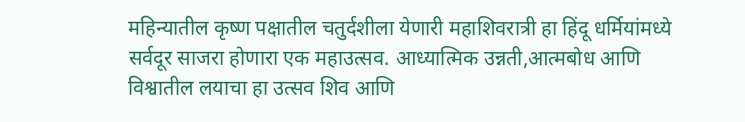महिन्यातील कृष्ण पक्षातील चतुर्दशीला येणारी महाशिवरात्री हा हिंदू धर्मियांमध्ये सर्वदूर साजरा होणारा एक महाउत्सव. आध्यात्मिक उन्नती,आत्मबोध आणि विश्वातील लयाचा हा उत्सव शिव आणि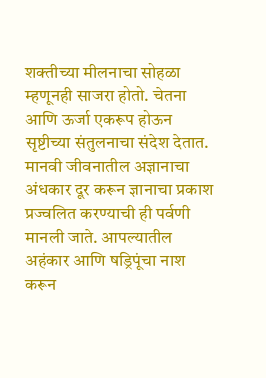शक्तीच्या मीलनाचा सोहळा म्हणूनही साजरा होतो. चेतना आणि ऊर्जा एकरूप होऊन सृष्टीच्या संतुलनाचा संदेश देतात. मानवी जीवनातील अज्ञानाचा अंधकार दूर करून ज्ञानाचा प्रकाश प्रज्वलित करण्याची ही पर्वणी मानली जाते. आपल्यातील अहंकार आणि षड्रिपूंचा नाश करून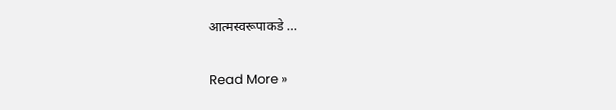आत्मस्वरूपाकडे …

Read More »